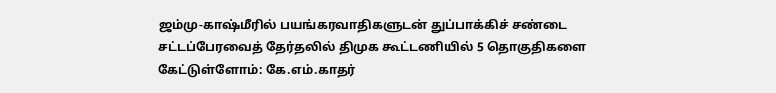ஜம்மு-காஷ்மீரில் பயங்கரவாதிகளுடன் துப்பாக்கிச் சண்டை சட்டப்பேரவைத் தேர்தலில் திமுக கூட்டணியில் 5 தொகுதிகளை கேட்டுள்ளோம்: கே.எம்.காதர்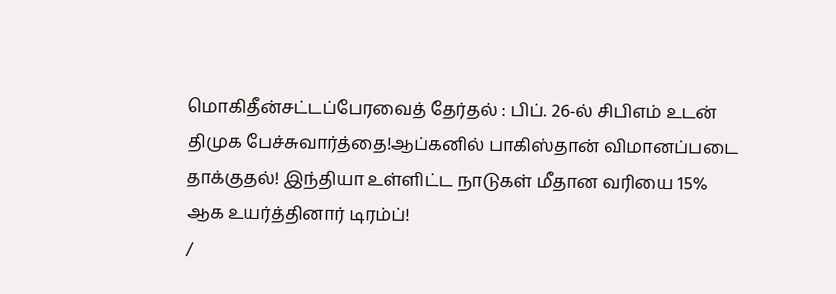மொகிதீன்சட்டப்பேரவைத் தேர்தல் : பிப். 26-ல் சிபிஎம் உடன் திமுக பேச்சுவார்த்தை!ஆப்கனில் பாகிஸ்தான் விமானப்படை தாக்குதல்! இந்தியா உள்ளிட்ட நாடுகள் மீதான வரியை 15% ஆக உயர்த்தினார் டிரம்ப்!
/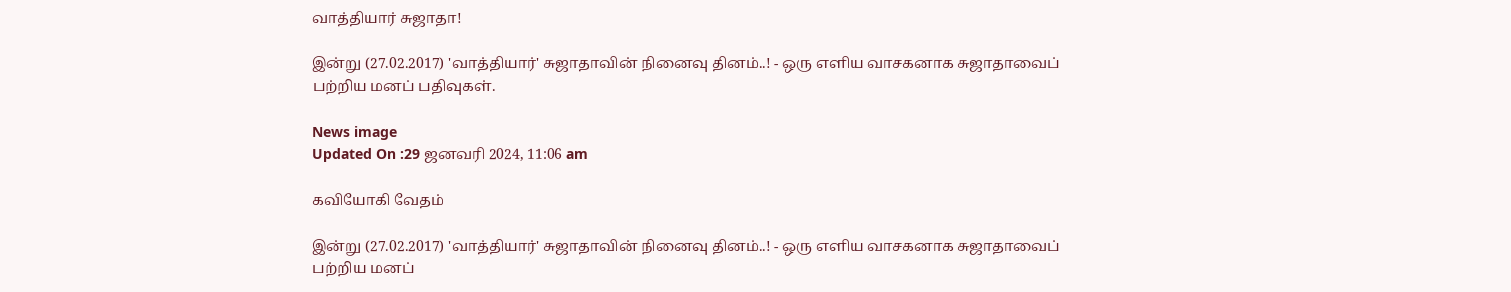வாத்தியார் சுஜாதா!

இன்று (27.02.2017) 'வாத்தியார்' சுஜாதாவின் நினைவு தினம்..! - ஒரு எளிய வாசகனாக சுஜாதாவைப் பற்றிய மனப் பதிவுகள்.

News image
Updated On :29 ஜனவரி 2024, 11:06 am

கவியோகி வேதம்

இன்று (27.02.2017) 'வாத்தியார்' சுஜாதாவின் நினைவு தினம்..! - ஒரு எளிய வாசகனாக சுஜாதாவைப் பற்றிய மனப்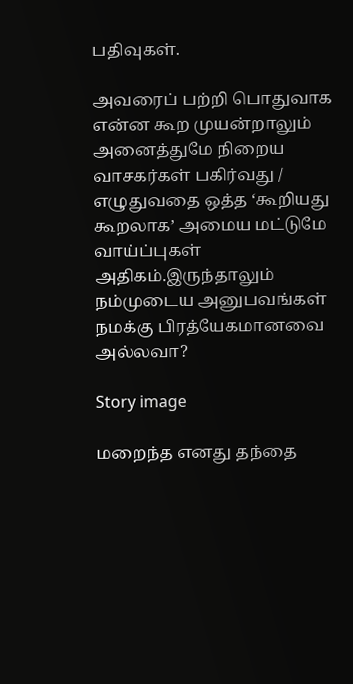பதிவுகள்.

அவரைப் பற்றி பொதுவாக என்ன கூற முயன்றாலும் அனைத்துமே நிறைய வாசகர்கள் பகிர்வது / எழுதுவதை ஒத்த ‘கூறியது கூறலாக’ அமைய மட்டுமே வாய்ப்புகள் அதிகம்.இருந்தாலும் நம்முடைய அனுபவங்கள் நமக்கு பிரத்யேகமானவை அல்லவா?

Story image

மறைந்த எனது தந்தை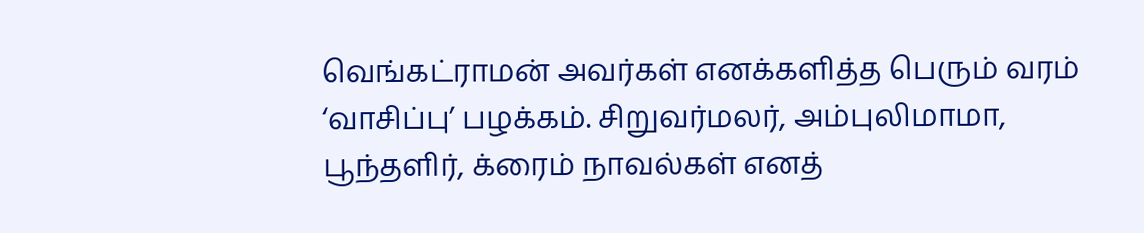வெங்கட்ராமன் அவர்கள் எனக்களித்த பெரும் வரம் ‘வாசிப்பு’ பழக்கம். சிறுவர்மலர், அம்புலிமாமா, பூந்தளிர், க்ரைம் நாவல்கள் எனத்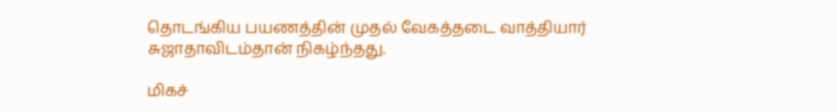தொடங்கிய பயணத்தின் முதல் வேகத்தடை வாத்தியார் சுஜாதாவிடம்தான் நிகழ்ந்தது.

மிகச்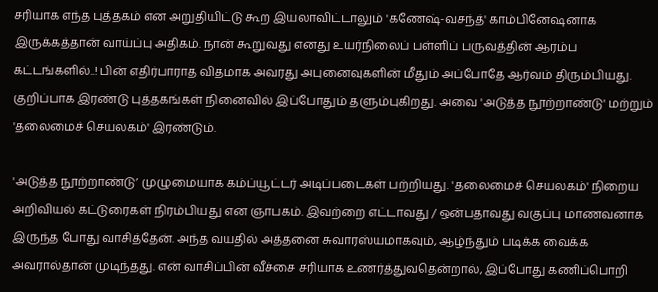சரியாக எந்த புத்தகம் என அறுதியிட்டு கூற இயலாவிட்டாலும் 'கணேஷ்-வசந்த்' காம்பினேஷனாக இருக்கத்தான் வாய்ப்பு அதிகம். நான் கூறுவது எனது உயர்நிலைப் பள்ளிப் பருவத்தின் ஆரம்ப கட்டங்களில்..! பின் எதிர்பாராத விதமாக அவரது அபுனைவுகளின் மீதும் அப்போதே ஆர்வம் திரும்பியது. குறிப்பாக இரண்டு புத்தகங்கள் நினைவில் இப்போதும் தளும்புகிறது. அவை 'அடுத்த நூற்றாண்டு' மற்றும் 'தலைமைச் செயலகம்' இரண்டும்.

'அடுத்த நூற்றாண்டு’ முழுமையாக கம்ப்யூட்டர் அடிப்படைகள் பற்றியது. 'தலைமைச் செயலகம்' நிறைய அறிவியல் கட்டுரைகள் நிரம்பியது என ஞாபகம். இவற்றை எட்டாவது / ஒன்பதாவது வகுப்பு மாணவனாக இருந்த போது வாசித்தேன். அந்த வயதில் அத்தனை சுவாரஸ்யமாகவும், ஆழ்ந்தும் படிக்க வைக்க அவரால்தான் முடிந்தது. என் வாசிப்பின் வீச்சை சரியாக உணர்த்துவதென்றால், இப்போது கணிப்பொறி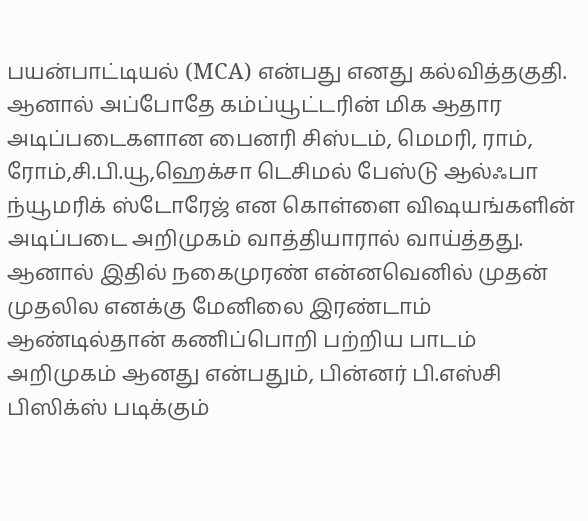பயன்பாட்டியல் (MCA) என்பது எனது கல்வித்தகுதி. ஆனால் அப்போதே கம்ப்யூட்டரின் மிக ஆதார அடிப்படைகளான பைனரி சிஸ்டம், மெமரி, ராம், ரோம்,சி.பி.யூ,ஹெக்சா டெசிமல் பேஸ்டு ஆல்ஃபா ந்யூமரிக் ஸ்டோரேஜ் என கொள்ளை விஷயங்களின் அடிப்படை அறிமுகம் வாத்தியாரால் வாய்த்தது. ஆனால் இதில் நகைமுரண் என்னவெனில் முதன் முதலில எனக்கு மேனிலை இரண்டாம் ஆண்டில்தான் கணிப்பொறி பற்றிய பாடம் அறிமுகம் ஆனது என்பதும், பின்னர் பி.எஸ்சி பிஸிக்ஸ் படிக்கும்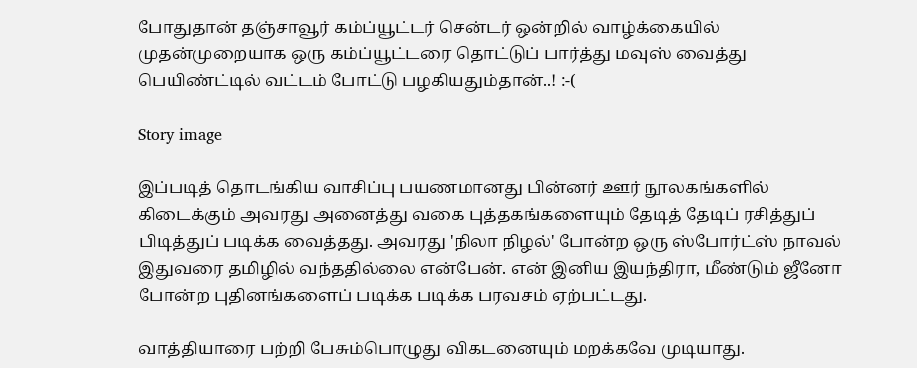போதுதான் தஞ்சாவூர் கம்ப்யூட்டர் சென்டர் ஒன்றில் வாழ்க்கையில் முதன்முறையாக ஒரு கம்ப்யூட்டரை தொட்டுப் பார்த்து மவுஸ் வைத்து பெயிண்ட்டில் வட்டம் போட்டு பழகியதும்தான்..! :-(

Story image

இப்படித் தொடங்கிய வாசிப்பு பயணமானது பின்னர் ஊர் நூலகங்களில் கிடைக்கும் அவரது அனைத்து வகை புத்தகங்களையும் தேடித் தேடிப் ரசித்துப் பிடித்துப் படிக்க வைத்தது. அவரது 'நிலா நிழல்' போன்ற ஒரு ஸ்போர்ட்ஸ் நாவல் இதுவரை தமிழில் வந்ததில்லை என்பேன். என் இனிய இயந்திரா, மீண்டும் ஜீனோ போன்ற புதினங்களைப் படிக்க படிக்க பரவசம் ஏற்பட்டது.

வாத்தியாரை பற்றி பேசும்பொழுது விகடனையும் மறக்கவே முடியாது.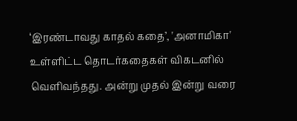‘இரண்டாவது காதல் கதை’, 'அனாமிகா' உள்ளிட்ட தொடர்கதைகள் விகடனில் வெளிவந்தது. அன்று முதல் இன்று வரை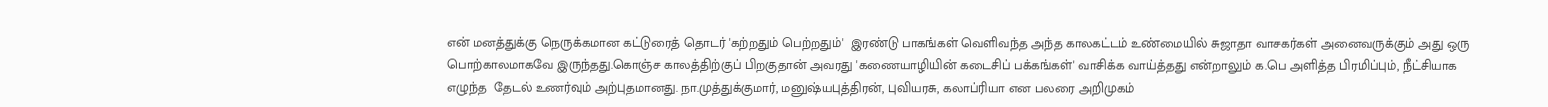என் மனத்துக்கு நெருக்கமான கட்டுரைத் தொடர் 'கற்றதும் பெற்றதும்'  இரண்டு பாகங்கள் வெளிவந்த அந்த காலகட்டம் உண்மையில் சுஜாதா வாசகர்கள் அனைவருக்கும் அது ஒரு பொற்காலமாகவே இருந்தது.கொஞ்ச காலத்திற்குப் பிறகுதான் அவரது 'கணையாழியின் கடைசிப் பக்கங்கள்' வாசிக்க வாய்த்தது என்றாலும் க.பெ அளித்த பிரமிப்பும், நீட்சியாக  எழுந்த  தேடல் உணர்வும் அற்புதமானது. நா.முத்துக்குமார், மனுஷ்யபுத்திரன், புவியரசு, கலாப்ரியா என பலரை அறிமுகம்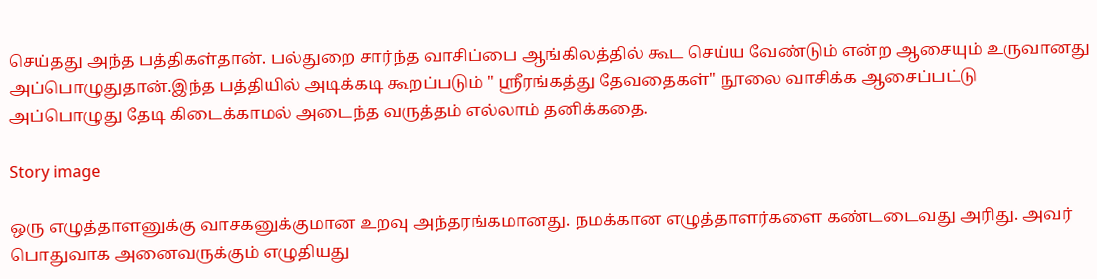செய்தது அந்த பத்திகள்தான். பல்துறை சார்ந்த வாசிப்பை ஆங்கிலத்தில் கூட செய்ய வேண்டும் என்ற ஆசையும் உருவானது அப்பொழுதுதான்.இந்த பத்தியில் அடிக்கடி கூறப்படும் " ஸ்ரீரங்கத்து தேவதைகள்" நூலை வாசிக்க ஆசைப்பட்டு அப்பொழுது தேடி கிடைக்காமல் அடைந்த வருத்தம் எல்லாம் தனிக்கதை.

Story image

ஒரு எழுத்தாளனுக்கு வாசகனுக்குமான உறவு அந்தரங்கமானது. நமக்கான எழுத்தாளர்களை கண்டடைவது அரிது. அவர் பொதுவாக அனைவருக்கும் எழுதியது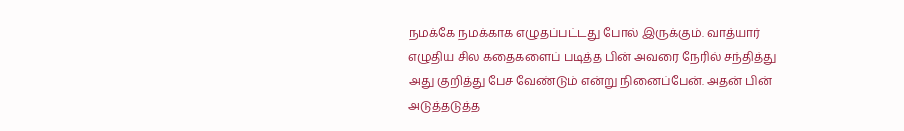நமக்கே நமக்காக எழுதப்பட்டது போல் இருக்கும். வாத்யார் எழுதிய சில கதைகளைப் படித்த பின் அவரை நேரில் சந்தித்து அது குறித்து பேச வேண்டும் என்று நினைப்பேன். அதன் பின் அடுத்தடுத்த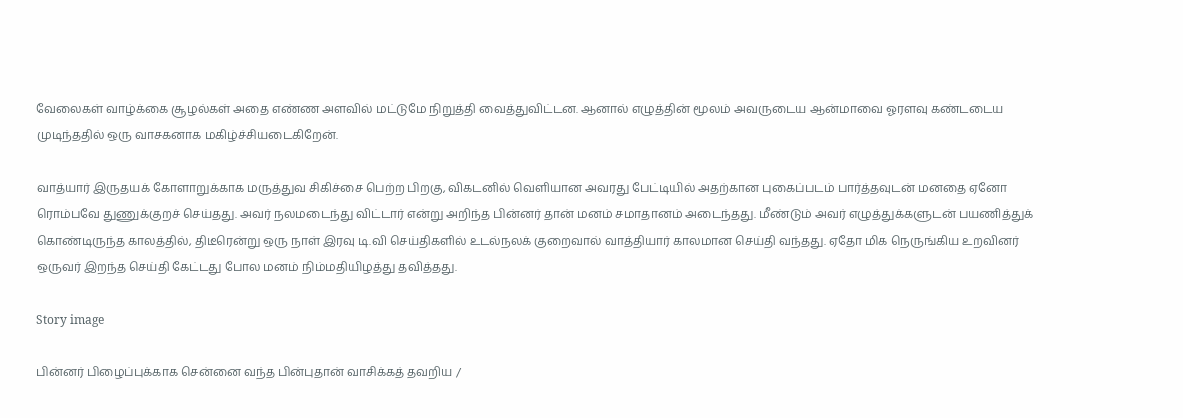வேலைகள் வாழ்க்கை சூழல்கள் அதை எண்ண அளவில் மட்டுமே நிறுத்தி வைத்துவிட்டன. ஆனால் எழுத்தின் மூலம் அவருடைய ஆன்மாவை ஓரளவு கண்டடைய முடிந்ததில் ஒரு வாசகனாக மகிழ்ச்சியடைகிறேன்.

வாத்யார் இருதயக் கோளாறுக்காக மருத்துவ சிகிச்சை பெற்ற பிறகு, விகடனில் வெளியான அவரது பேட்டியில் அதற்கான புகைப்படம் பார்த்தவுடன் மனதை ஏனோ ரொம்பவே துணுக்குறச் செய்தது. அவர் நலமடைந்து விட்டார் என்று அறிந்த பின்னர் தான் மனம் சமாதானம் அடைந்தது. மீண்டும் அவர் எழுத்துக்களுடன் பயணித்துக் கொண்டிருந்த காலத்தில், திடீரென்று ஒரு நாள் இரவு டி.வி செய்திகளில் உடல்நலக் குறைவால் வாத்தியார் காலமான செய்தி வந்தது. ஏதோ மிக நெருங்கிய உறவினர் ஒருவர் இறந்த செய்தி கேட்டது போல மனம் நிம்மதியிழத்து தவித்தது.

Story image

பின்னர் பிழைப்புக்காக சென்னை வந்த பின்புதான் வாசிக்கத் தவறிய /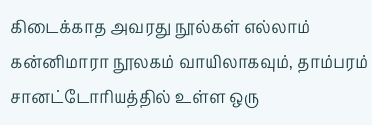கிடைக்காத அவரது நூல்கள் எல்லாம் கன்னிமாரா நூலகம் வாயிலாகவும், தாம்பரம் சானட்டோரியத்தில் உள்ள ஒரு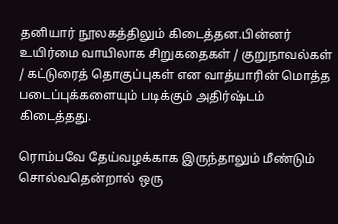தனியார் நூலகத்திலும் கிடைத்தன.பின்னர் உயிர்மை வாயிலாக சிறுகதைகள் / குறுநாவல்கள் / கட்டுரைத் தொகுப்புகள் என வாத்யாரின் மொத்த படைப்புக்களையும் படிக்கும் அதிர்ஷ்டம் கிடைத்தது.

ரொம்பவே தேய்வழக்காக இருந்தாலும் மீண்டும் சொல்வதென்றால் ஒரு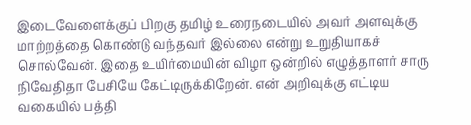இடைவேளைக்குப் பிறகு தமிழ் உரைநடையில் அவர் அளவுக்கு மாற்றத்தை கொண்டு வந்தவர் இல்லை என்று உறுதியாகச் சொல்வேன். இதை உயிர்மையின் விழா ஒன்றில் எழுத்தாளர் சாரு நிவேதிதா பேசியே கேட்டிருக்கிறேன். என் அறிவுக்கு எட்டிய வகையில் பத்தி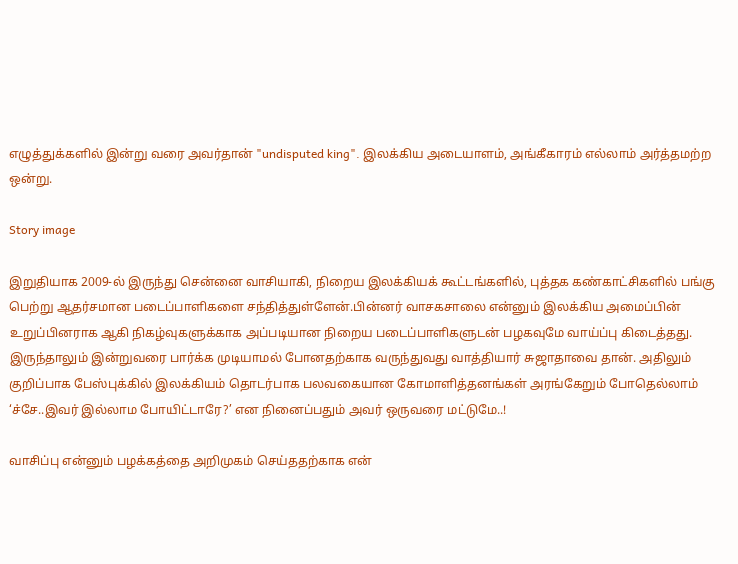எழுத்துக்களில் இன்று வரை அவர்தான் "undisputed king". இலக்கிய அடையாளம், அங்கீகாரம் எல்லாம் அர்த்தமற்ற ஒன்று.

Story image

இறுதியாக 2009-ல் இருந்து சென்னை வாசியாகி, நிறைய இலக்கியக் கூட்டங்களில், புத்தக கண்காட்சிகளில் பங்கு பெற்று ஆதர்சமான படைப்பாளிகளை சந்தித்துள்ளேன்.பின்னர் வாசகசாலை என்னும் இலக்கிய அமைப்பின் உறுப்பினராக ஆகி நிகழ்வுகளுக்காக அப்படியான நிறைய படைப்பாளிகளுடன் பழகவுமே வாய்ப்பு கிடைத்தது. இருந்தாலும் இன்றுவரை பார்க்க முடியாமல் போனதற்காக வருந்துவது வாத்தியார் சுஜாதாவை தான். அதிலும் குறிப்பாக பேஸ்புக்கில் இலக்கியம் தொடர்பாக பலவகையான கோமாளித்தனங்கள் அரங்கேறும் போதெல்லாம் ‘ச்சே..இவர் இல்லாம போயிட்டாரே?’ என நினைப்பதும் அவர் ஒருவரை மட்டுமே..!

வாசிப்பு என்னும் பழக்கத்தை அறிமுகம் செய்ததற்காக என்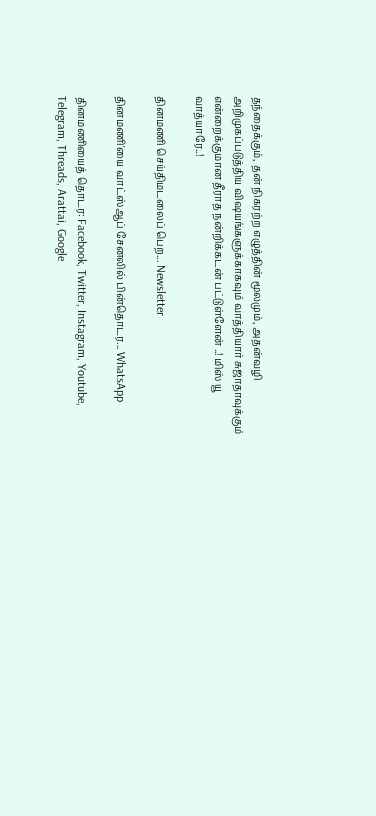தந்தைக்கும், தன் நிகரற்ற எழுத்தின் மூலமும், அதன்வழி அறிமுகப்படுத்திய விஷயங்களுக்காகவும் வாத்தியார் சுஜாதாவுக்கும் என்றைக்குமான தீராத நன்றிக்கடன் பட்டுள்ளேன் ..! மிஸ் யூ வாத்யாரே..!

தினமணி செய்திமடலைப் பெற... Newsletter

தினமணி'யை வாட்ஸ்ஆப் சேனலில் பின்தொடர... WhatsApp

தினமணியைத் தொடர: Facebook, Twitter, Instagram, Youtube, Telegram, Threads, Arattai, Google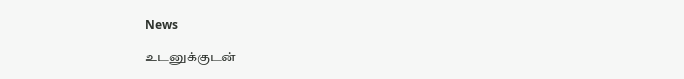News

உடனுக்குடன்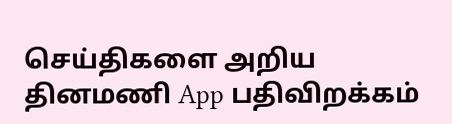செய்திகளை அறிய தினமணி App பதிவிறக்கம்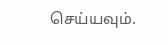செய்யவும்.